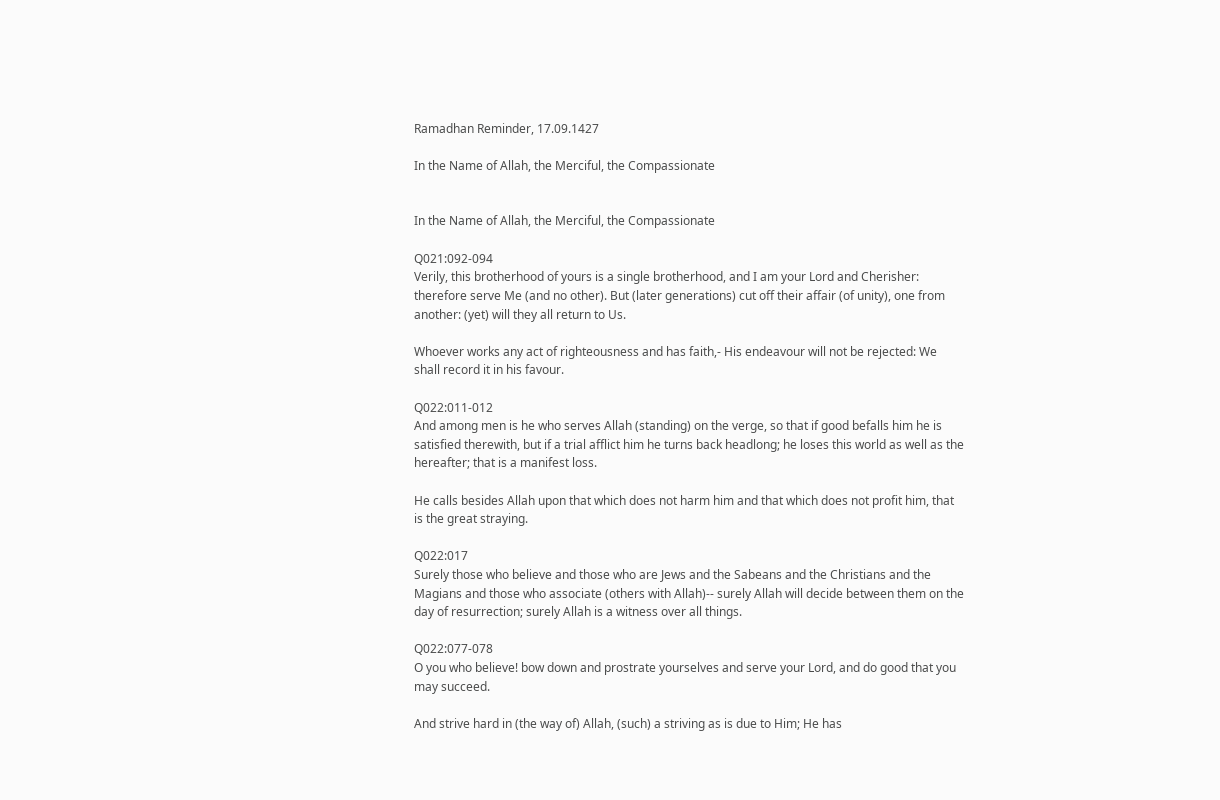Ramadhan Reminder, 17.09.1427

In the Name of Allah, the Merciful, the Compassionate


In the Name of Allah, the Merciful, the Compassionate

Q021:092-094
Verily, this brotherhood of yours is a single brotherhood, and I am your Lord and Cherisher: therefore serve Me (and no other). But (later generations) cut off their affair (of unity), one from another: (yet) will they all return to Us.

Whoever works any act of righteousness and has faith,- His endeavour will not be rejected: We shall record it in his favour.

Q022:011-012
And among men is he who serves Allah (standing) on the verge, so that if good befalls him he is satisfied therewith, but if a trial afflict him he turns back headlong; he loses this world as well as the hereafter; that is a manifest loss.

He calls besides Allah upon that which does not harm him and that which does not profit him, that is the great straying.

Q022:017
Surely those who believe and those who are Jews and the Sabeans and the Christians and the Magians and those who associate (others with Allah)-- surely Allah will decide between them on the day of resurrection; surely Allah is a witness over all things.

Q022:077-078
O you who believe! bow down and prostrate yourselves and serve your Lord, and do good that you may succeed.

And strive hard in (the way of) Allah, (such) a striving as is due to Him; He has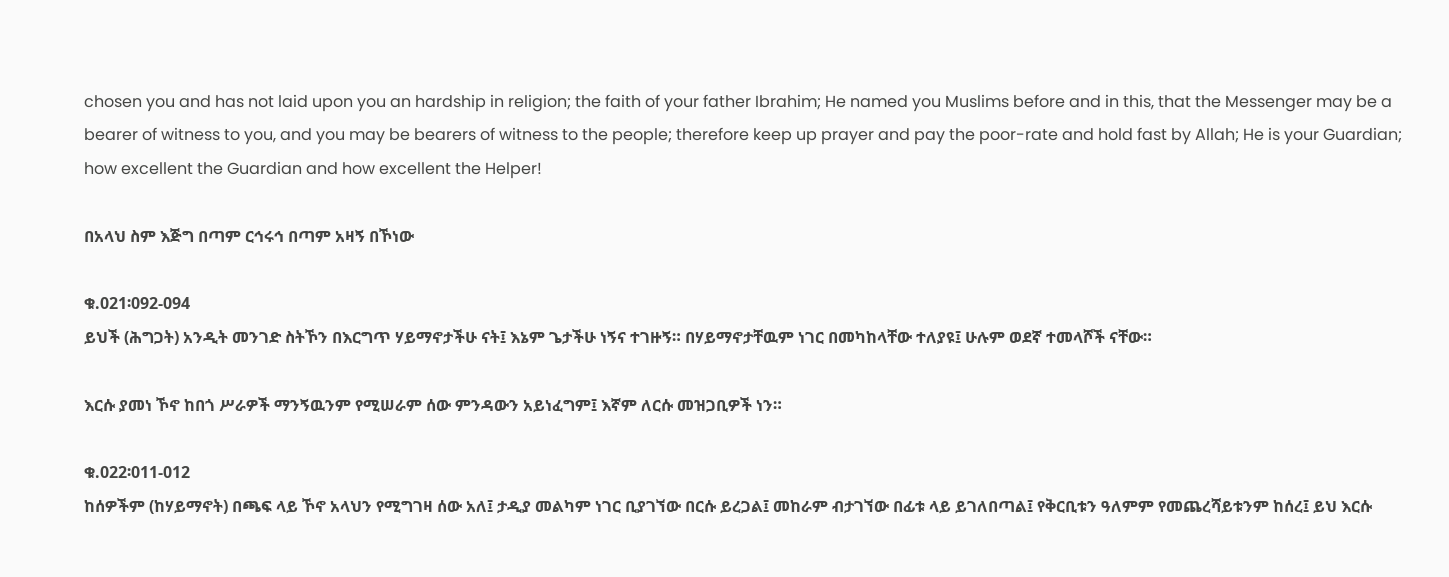chosen you and has not laid upon you an hardship in religion; the faith of your father Ibrahim; He named you Muslims before and in this, that the Messenger may be a bearer of witness to you, and you may be bearers of witness to the people; therefore keep up prayer and pay the poor-rate and hold fast by Allah; He is your Guardian; how excellent the Guardian and how excellent the Helper!

በአላህ ስም እጅግ በጣም ርኅሩኅ በጣም አዛኝ በኾነው

ቁ.021፡092-094
ይህች (ሕግጋት) አንዲት መንገድ ስትኾን በእርግጥ ሃይማኖታችሁ ናት፤ እኔም ጌታችሁ ነኝና ተገዙኝ። በሃይማኖታቸዉም ነገር በመካከላቸው ተለያዩ፤ ሁሉም ወደኛ ተመላሾች ናቸው።

እርሱ ያመነ ኾኖ ከበጎ ሥራዎች ማንኝዉንም የሚሠራም ሰው ምንዳውን አይነፈግም፤ እኛም ለርሱ መዝጋቢዎች ነን።

ቁ.022፡011-012
ከሰዎችም (ከሃይማኖት) በጫፍ ላይ ኾኖ አላህን የሚግገዛ ሰው አለ፤ ታዲያ መልካም ነገር ቢያገኘው በርሱ ይረጋል፤ መከራም ብታገኘው በፊቱ ላይ ይገለበጣል፤ የቅርቢቱን ዓለምም የመጨረሻይቱንም ከሰረ፤ ይህ እርሱ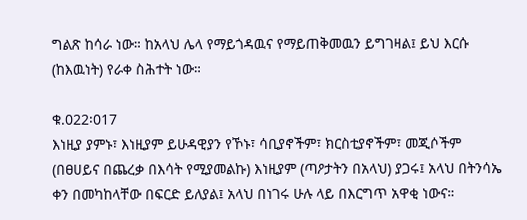ግልጽ ከሳራ ነው። ከአላህ ሌላ የማይጎዳዉና የማይጠቅመዉን ይግገዛል፤ ይህ እርሱ (ከእዉነት) የራቀ ስሕተት ነው።

ቁ.022፡017
እነዚያ ያምኑ፣ እነዚያም ይሁዳዊያን የኾኑ፣ ሳቢያኖችም፣ ክርስቲያኖችም፣ መጂሶችም (በፀሀይና በጨረቃ በእሳት የሚያመልኩ) እነዚያም (ጣዖታትን በአላህ) ያጋሩ፤ አላህ በትንሳኤ ቀን በመካከላቸው በፍርድ ይለያል፤ አላህ በነገሩ ሁሉ ላይ በእርግጥ አዋቂ ነውና።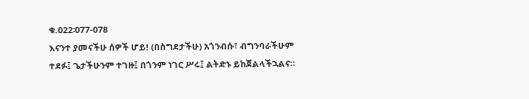ቁ.022፡077-078
እናንተ ያመናችሁ ሰዎች ሆይ! (በስግደታችሁ) አጎንብሱ፣ ብግንባራችሁም ተደፉ፤ ጌታችሁንም ተገዙ፤ በጎንም ነገር ሥሩ፤ ልትድኑ ይከጀልላችኋልና።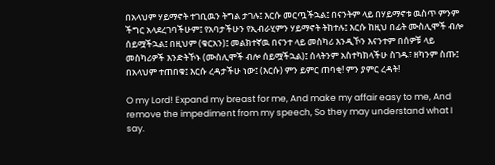በአላህም ሃይማኖት ተገቢዉን ትግል ታገሉ፤ እርሱ መርጧችኋል፤ በናንትም ላይ በሃይማኖቱ ዉስጥ ምንም ችግር አላደረገባችሁም፤ የአባታችሁን የኢብራሂምን ሃይማኖት ትከተሉ፤ እርሱ ከዚህ በፊት ሙስሊሞች ብሎ ሰይሟችኋል፤ በዚህም (ቁርአን)፤ መልክተኛዉ በናንተ ላይ መስካሪ እንዲኾን እናንተም በሰዎቹ ላይ መስካሪዎች እንድትኾኑ (ሙስሊሞች ብሎ ሰይሟችኋል)፤ ሰላትንም አስተካክላችሁ ስገዱ፣ ዘካንም ስጡ፤ በአላህም ተጠበቁ፤ እርሱ ረዳታችሁ ነው፤ (እርሱ) ምን ይምር ጠባቂ! ምን ያምር ረዳት!

O my Lord! Expand my breast for me, And make my affair easy to me, And remove the impediment from my speech, So they may understand what I say.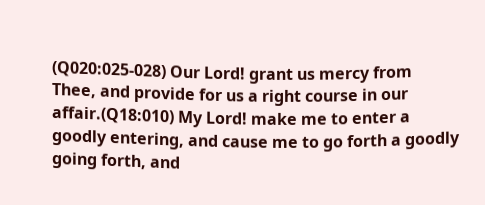(Q020:025-028) Our Lord! grant us mercy from Thee, and provide for us a right course in our affair.(Q18:010) My Lord! make me to enter a goodly entering, and cause me to go forth a goodly going forth, and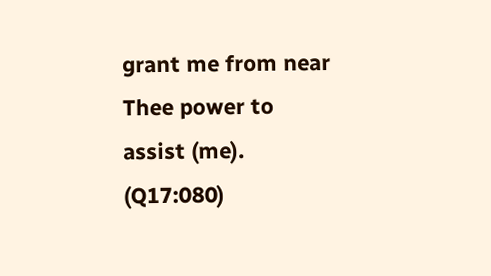grant me from near Thee power to assist (me). (Q17:080)